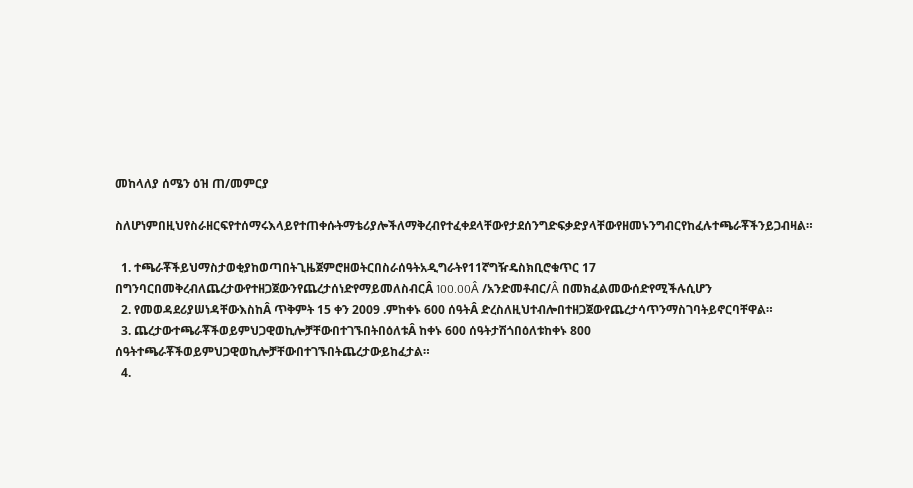መከላለያ ሰሜን ዕዝ ጠ/መምርያ

ስለሆነምበዚህየስራዘርፍየተሰማሩእላይየተጠቀሱትማቴሪያሎችለማቅረብየተፈቀደላቸውየታደሰንግድፍቃድያላቸውየዘመኑንግብርየከፈሉተጫራቾችንይጋብዛል።

  1. ተጫራቾችይህማስታወቂያከወጣበትጊዜጀምሮዘወትርበስራሰዓትአዲግራትየ11ኛግዥዴስክቢሮቁጥር 17 በግንባርበመቅረብለጨረታውየተዘጋጀውንየጨረታሰነድየማይመለስብርÂ 100.00Â /አንድመቶብር/Â በመክፈልመውሰድየሚችሉሲሆን
  2. የመወዳደሪያሠነዳቸውእስከÂ ጥቅምት 15 ቀን 2009 .ምከቀኑ 600 ሰዓትÂ ድረስለዚህተብሎበተዘጋጀውየጨረታሳጥንማስገባትይኖርባቸዋል።
  3. ጨረታውተጫራቾችወይምህጋዊወኪሎቻቸውበተገኙበትበዕለቱÂ ከቀኑ 600 ሰዓትታሽጎበዕለቱከቀኑ 800 ሰዓትተጫራቾችወይምህጋዊወኪሎቻቸውበተገኙበትጨረታውይከፈታል።
  4.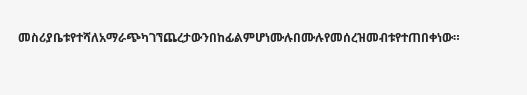መስሪያቤቱየተሻለአማራጭካገኘጨረታውንበከፊልምሆነሙሉበሙሉየመሰረዝመብቱየተጠበቀነው።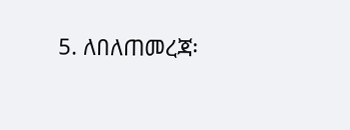5. ለበለጠመረጃ፡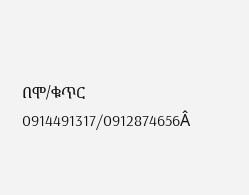በሞ/ቁጥር 0914491317/0912874656Â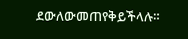ደውለውመጠየቅይችላሉ።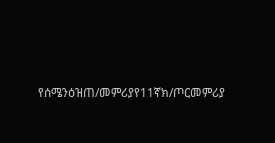የሰሜንዕዝጠ/መምሪያየ11ኛክ/ጦርመምሪያ